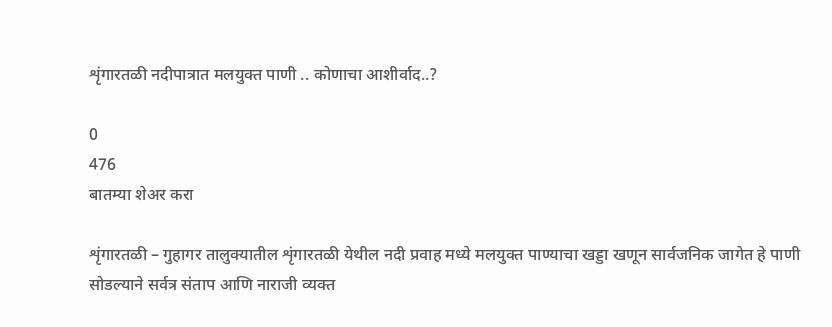शृंगारतळी नदीपात्रात मलयुक्त पाणी .. कोणाचा आशीर्वाद..?

0
476
बातम्या शेअर करा

शृंगारतळी – गुहागर तालुक्यातील शृंगारतळी येथील नदी प्रवाह मध्ये मलयुक्त पाण्याचा खड्डा खणून सार्वजनिक जागेत हे पाणी सोडल्याने सर्वत्र संताप आणि नाराजी व्यक्त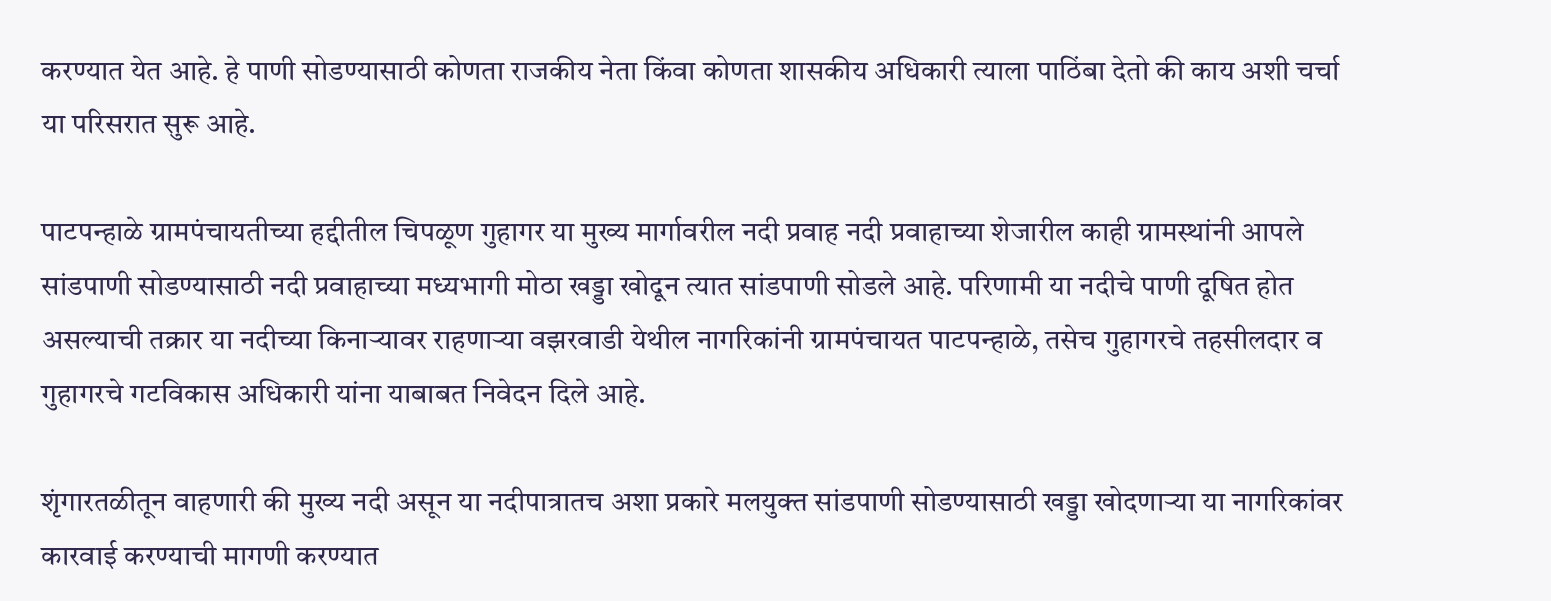करण्यात येत आहे. हे पाणी सोडण्यासाठी कोणता राजकीय नेता किंवा कोणता शासकीय अधिकारी त्याला पाठिंबा देतो की काय अशी चर्चा या परिसरात सुरू आहे.

पाटपन्हाळे ग्रामपंचायतीच्या हद्दीतील चिपळूण गुहागर या मुख्य मार्गावरील नदी प्रवाह नदी प्रवाहाच्या शेजारील काही ग्रामस्थांनी आपले सांडपाणी सोडण्यासाठी नदी प्रवाहाच्या मध्यभागी मोठा खड्डा खोदून त्यात सांडपाणी सोडले आहे. परिणामी या नदीचे पाणी दूषित होत असल्याची तक्रार या नदीच्या किनाऱ्यावर राहणाऱ्या वझरवाडी येथील नागरिकांनी ग्रामपंचायत पाटपन्हाळे, तसेच गुहागरचे तहसीलदार व गुहागरचे गटविकास अधिकारी यांना याबाबत निवेदन दिले आहे.

शृंगारतळीतून वाहणारी की मुख्य नदी असून या नदीपात्रातच अशा प्रकारे मलयुक्त सांडपाणी सोडण्यासाठी खड्डा खोदणाऱ्या या नागरिकांवर कारवाई करण्याची मागणी करण्यात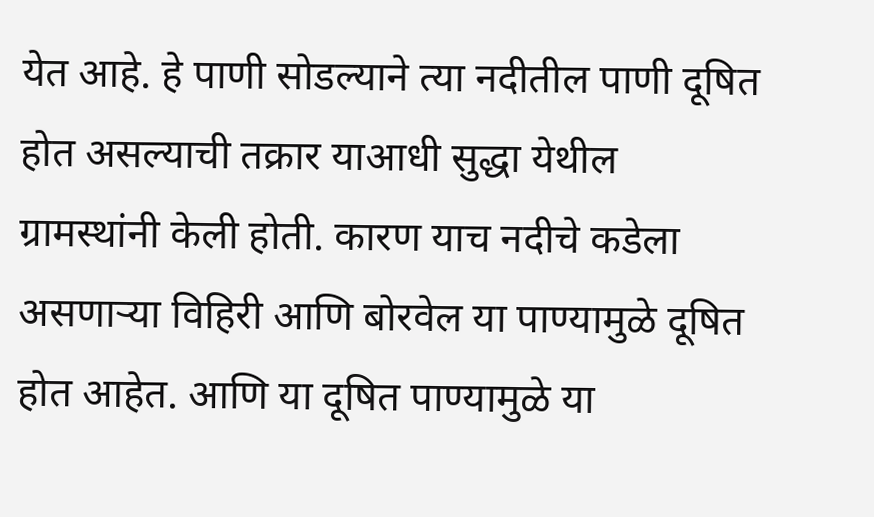येत आहे. हे पाणी सोडल्याने त्या नदीतील पाणी दूषित होत असल्याची तक्रार याआधी सुद्धा येथील ग्रामस्थांनी केली होती. कारण याच नदीचे कडेला असणाऱ्या विहिरी आणि बोरवेल या पाण्यामुळे दूषित होत आहेत. आणि या दूषित पाण्यामुळे या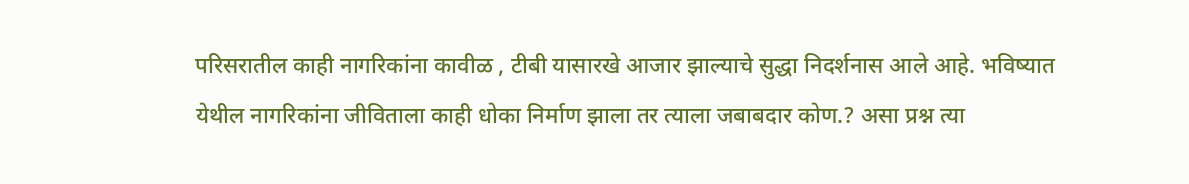परिसरातील काही नागरिकांना कावीळ , टीबी यासारखे आजार झाल्याचे सुद्धा निदर्शनास आले आहे. भविष्यात येथील नागरिकांना जीविताला काही धोका निर्माण झाला तर त्याला जबाबदार कोण.? असा प्रश्न त्या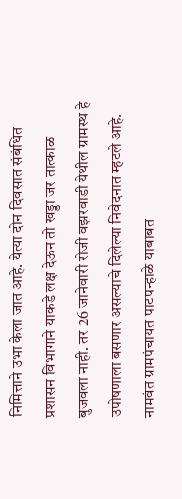निमित्ताने उभा केला जात आहे. येत्या दोन दिवसात संबंधित प्रशासन विभागाने याकडे लक्ष देऊन तो खड्डा जर तात्काळ बुजवला नाही. तर 26 जानेवारी रोजी वझरवाडी येथील ग्रामस्थ हे उपोषणाला बसणार असल्याचे दिलेल्या निवेदनात म्हटले आहे. नामवंत ग्रामपंचायत पाटपन्हाळे याबाबत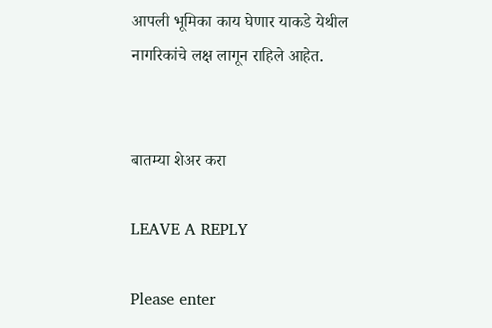आपली भूमिका काय घेणार याकडे येथील नागरिकांचे लक्ष लागून राहिले आहेत.


बातम्या शेअर करा

LEAVE A REPLY

Please enter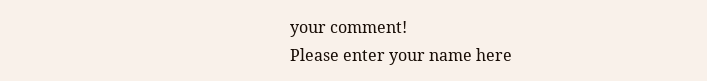your comment!
Please enter your name here